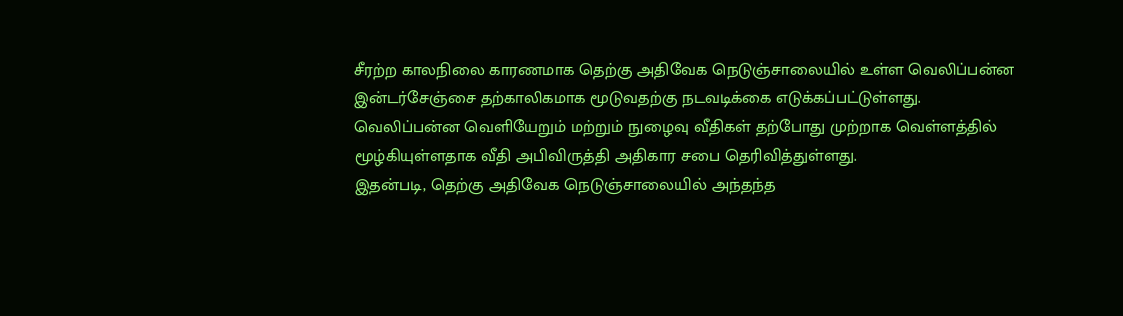சீரற்ற காலநிலை காரணமாக தெற்கு அதிவேக நெடுஞ்சாலையில் உள்ள வெலிப்பன்ன இன்டர்சேஞ்சை தற்காலிகமாக மூடுவதற்கு நடவடிக்கை எடுக்கப்பட்டுள்ளது.
வெலிப்பன்ன வெளியேறும் மற்றும் நுழைவு வீதிகள் தற்போது முற்றாக வெள்ளத்தில் மூழ்கியுள்ளதாக வீதி அபிவிருத்தி அதிகார சபை தெரிவித்துள்ளது.
இதன்படி, தெற்கு அதிவேக நெடுஞ்சாலையில் அந்தந்த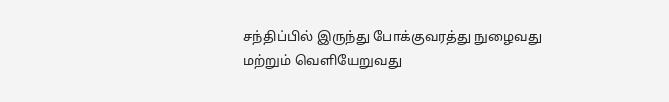சந்திப்பில் இருந்து போக்குவரத்து நுழைவது மற்றும் வெளியேறுவது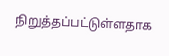நிறுத்தப்பட்டுள்ளதாக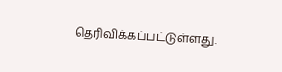தெரிவிக்கப்பட்டுள்ளது.